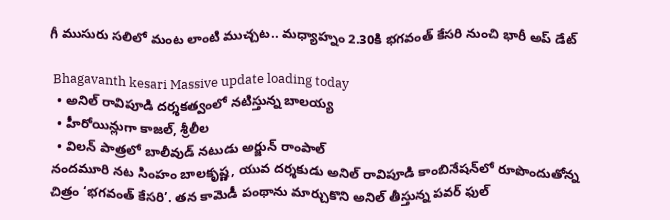గీ ముసురు సలిలో మంట లాంటి ముచ్చట.. మధ్యాహ్నం 2.30కి భగవంత్ కేసరి నుంచి భారీ అప్‌ డేట్

 Bhagavanth kesari Massive update loading today
  • అనిల్ రావిపూడి దర్శకత్వంలో నటిస్తున్న బాలయ్య
  • హీరోయిన్లుగా కాజల్, శ్రీలీల
  • విలన్ పాత్రలో బాలీవుడ్ నటుడు అర్జున్ రాంపాల్
నందమూరి నట సింహం బాలకృష్ణ, యువ దర్శకుడు అనిల్ రావిపూడి కాంబినేషన్‌లో రూపొందుతోన్న చిత్రం ‘భగవంత్ కేసరి’. తన కామెడీ పంథాను మార్చుకొని అనిల్ తీస్తున్న పవర్ ఫుల్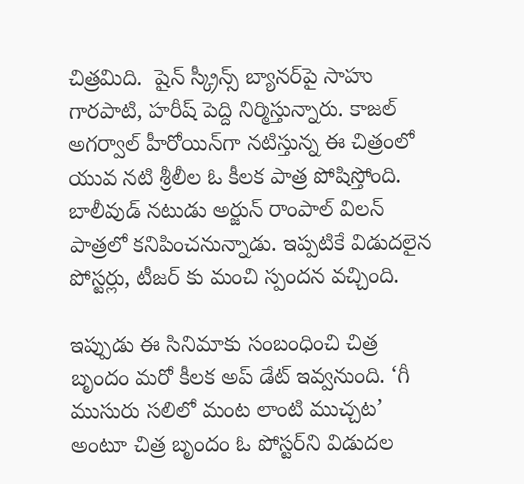చిత్రమిది.  షైన్ స్క్రీన్స్ బ్యానర్‌పై సాహు గారపాటి, హరీష్ పెద్ది నిర్మిస్తున్నారు. కాజల్ అగర్వాల్ హీరోయిన్‌గా నటిస్తున్న ఈ చిత్రంలో యువ నటి శ్రీలీల ఓ కీలక పాత్ర పోషిస్తోంది. బాలీవుడ్ నటుడు అర్జున్ రాంపాల్ విలన్ పాత్రలో కనిపించనున్నాడు. ఇప్పటికే విడుదలైన పోస్టర్లు, టీజర్ కు మంచి స్పందన వచ్చింది.

ఇప్పుడు ఈ సినిమాకు సంబంధించి చిత్ర బృందం మరో కీలక అప్ డేట్ ఇవ్వనుంది. ‘గీ ముసురు సలిలో మంట లాంటి ముచ్చట’ అంటూ చిత్ర బృందం ఓ పోస్టర్‌ని విడుదల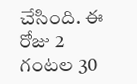చేసింది. ఈ రోజు 2 గంటల 30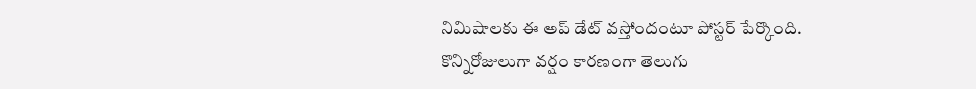నిమిషాలకు ఈ అప్ డేట్ వస్తోందంటూ పోస్టర్ పేర్కొంది. కొన్నిరోజులుగా వర్షం కారణంగా తెలుగు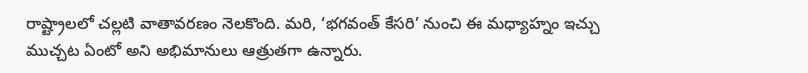రాష్ట్రాలలో చల్లటి వాతావరణం నెలకొంది. మరి, ‘భగవంత్ కేసరి’ నుంచి ఈ మధ్యాహ్నం ఇచ్చు ముచ్చట ఏంటో అని అభిమానులు ఆత్రుతగా ఉన్నారు.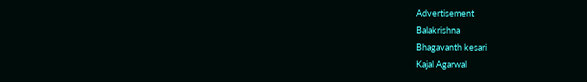Advertisement
Balakrishna
Bhagavanth kesari
Kajal Agarwal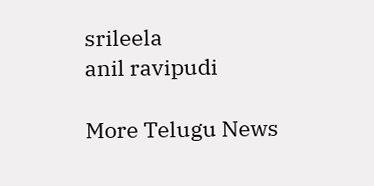srileela
anil ravipudi

More Telugu News